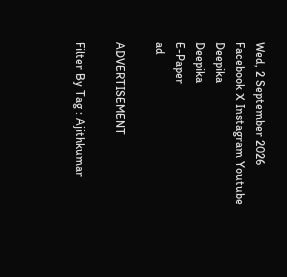Wed, 2 September 2026
Facebook X Instagram Youtube
Deepika
Deepika
E-Paper
ad

ADVERTISEMENT

Filter By Tag : Ajithkumar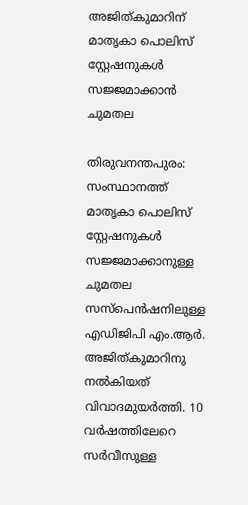അജിത്കുമാറിന് മാതൃകാ പൊലിസ് സ്റ്റേഷനുകൾ സജ്ജമാക്കാൻ ചുമതല

തിരുവനന്തപുരം: സംസ്ഥാനത്ത് മാതൃകാ പൊലിസ് സ്റ്റേഷനുകൾ സജ്ജമാക്കാനുള്ള ചുമതല സസ്പെൻഷനിലുള്ള എഡിജിപി എം.ആർ. അജിത്കുമാറിനു നൽകിയത് വിവാദമുയർത്തി. 10 വർഷത്തിലേറെ സർവീസുള്ള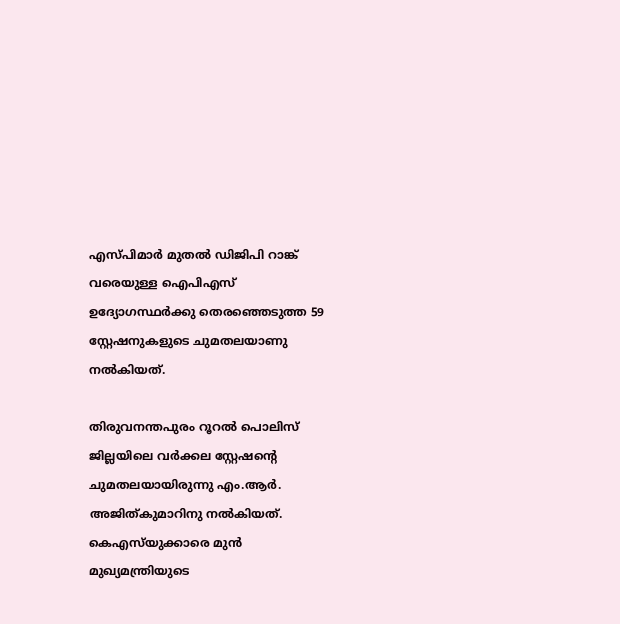എസ്പിമാർ മുതൽ ഡിജിപി റാങ്ക് വരെയുള്ള ഐപിഎസ് ഉദ്യോഗസ്ഥർക്കു തെരഞ്ഞെടുത്ത 59 സ്റ്റേഷനുകളുടെ ചുമതലയാണു നൽകിയത്.

തിരുവനന്തപുരം റൂറൽ പൊലിസ് ജില്ലയിലെ വർക്കല സ്റ്റേഷന്‍റെ ചുമതലയായിരുന്നു എം.ആർ. അജിത്കുമാറിനു നൽകിയത്. കെഎസ്‌യുക്കാരെ മുൻ മുഖ്യമന്ത്രിയുടെ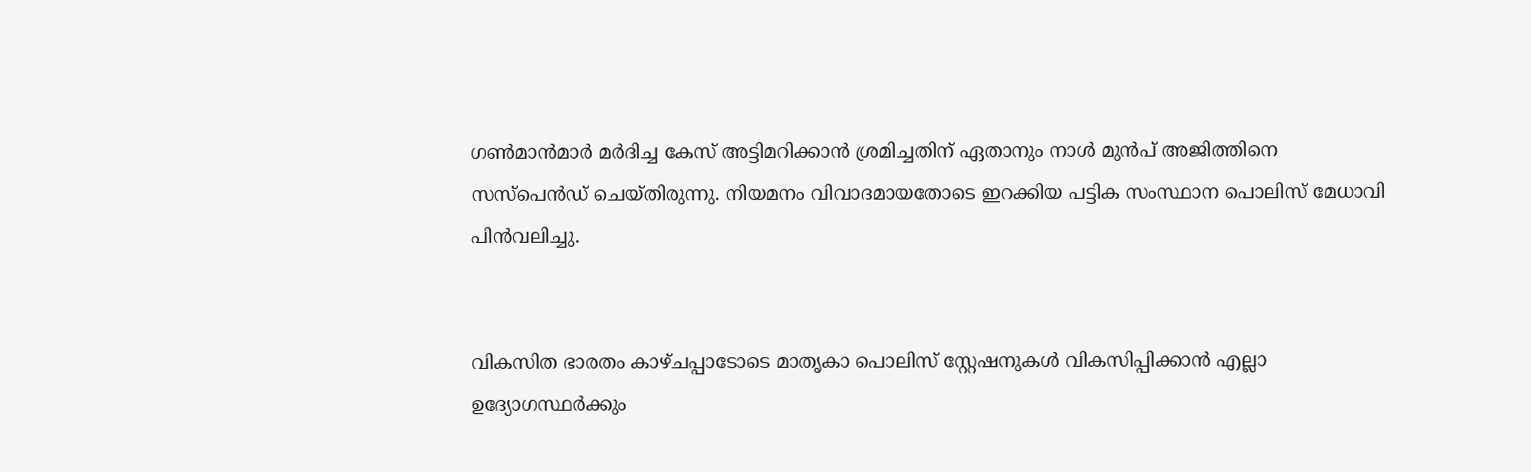ഗണ്‍മാൻമാർ മർദിച്ച കേസ് അട്ടിമറിക്കാൻ ശ്രമിച്ചതിന് ഏതാനും നാൾ മുൻപ് അജിത്തിനെ സസ്പെൻഡ് ചെയ്തിരുന്നു. നിയമനം വിവാദമായതോടെ ഇറക്കിയ പട്ടിക സംസ്ഥാന പൊലിസ് മേധാവി പിൻവലിച്ചു.


വികസിത ഭാരതം കാഴ്ചപ്പാടോടെ മാതൃകാ പൊലിസ് സ്റ്റേഷനുകൾ വികസിപ്പിക്കാൻ എല്ലാ ഉദ്യോഗസ്ഥർക്കും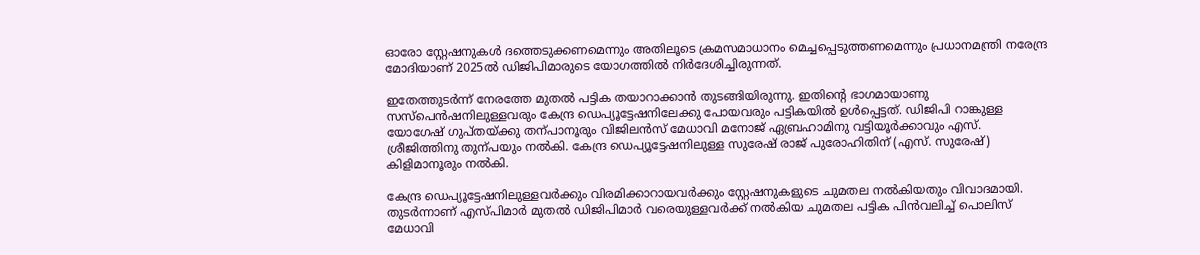ഓരോ സ്റ്റേഷനുകൾ ദത്തെടുക്കണമെന്നും അതിലൂടെ ക്രമസമാധാനം മെച്ചപ്പെടുത്തണമെന്നും പ്രധാനമന്ത്രി നരേന്ദ്ര മോദിയാണ് 2025ൽ ഡിജിപിമാരുടെ യോഗത്തിൽ നിർദേശിച്ചിരുന്നത്.

ഇതേത്തുടർന്ന് നേരത്തേ മുതൽ പട്ടിക തയാറാക്കാൻ തുടങ്ങിയിരുന്നു. ഇതിന്‍റെ ഭാഗമായാണു സസ്പെൻഷനിലുള്ളവരും കേന്ദ്ര ഡെപ്യൂട്ടേഷനിലേക്കു പോയവരും പട്ടികയിൽ ഉൾപ്പെട്ടത്. ഡിജിപി റാങ്കുള്ള യോഗേഷ് ഗുപ്തയ്ക്കു തന്പാനൂരും വിജിലൻസ് മേധാവി മനോജ് ഏബ്രഹാമിനു വട്ടിയൂർക്കാവും എസ്. ശ്രീജിത്തിനു തുന്പയും നൽകി. കേന്ദ്ര ഡെപ്യൂട്ടേഷനിലുള്ള സുരേഷ് രാജ് പുരോഹിതിന് (എസ്. സുരേഷ്) കിളിമാനൂരും നൽകി.

കേന്ദ്ര ഡെപ്യൂട്ടേഷനിലുള്ളവർക്കും വിരമിക്കാറായവർക്കും സ്റ്റേഷനുകളുടെ ചുമതല നൽകിയതും വിവാദമായി. തുടർന്നാണ് എസ്പിമാർ മുതൽ ഡിജിപിമാർ വരെയുള്ളവർക്ക് നൽകിയ ചുമതല പട്ടിക പിൻവലിച്ച് പൊലിസ് മേധാവി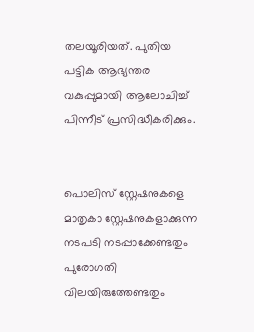തലയൂരിയത്. പുതിയ പട്ടിക ആഭ്യന്തര വകുപ്പുമായി ആലോചിച്ച് പിന്നീട് പ്രസിദ്ധീകരിക്കും.


പൊലിസ് സ്റ്റേഷനുകളെ മാതൃകാ സ്റ്റേഷനുകളാക്കുന്ന നടപടി നടപ്പാക്കേണ്ടതും പുരോഗതി വിലയിരുത്തേണ്ടതും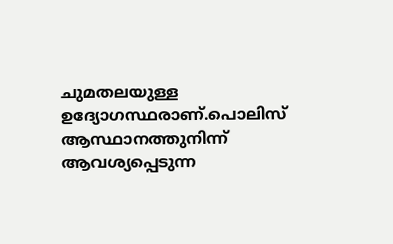ചുമതലയുള്ള ഉദ്യോഗസ്ഥരാണ്.പൊലിസ് ആസ്ഥാനത്തുനിന്ന് ആവശ്യപ്പെടുന്ന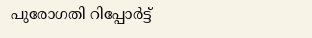പുരോഗതി റിപ്പോർട്ട്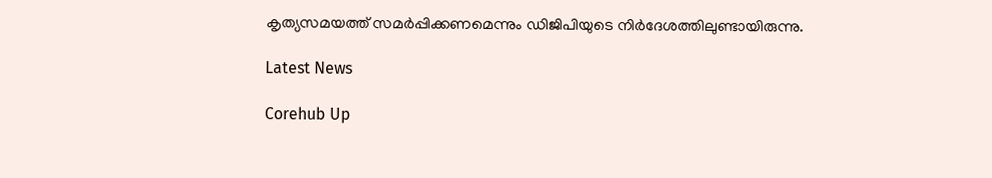കൃത്യസമയത്ത് സമർപ്പിക്കണമെന്നും ഡിജിപിയുടെ നിർദേശത്തിലുണ്ടായിരുന്നു.

Latest News

Corehub Up